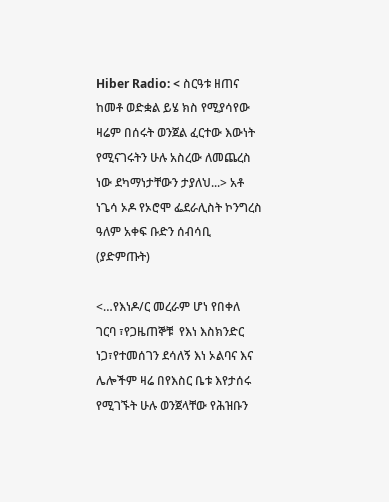Hiber Radio: < ስርዓቱ ዘጠና ከመቶ ወድቋል ይሄ ክስ የሚያሳየው ዛሬም በሰሩት ወንጀል ፈርተው እውነት የሚናገሩትን ሁሉ አስረው ለመጨረስ ነው ደካማነታቸውን ታያለህ...> አቶ ነጌሳ ኦዶ የኦሮሞ ፌደራሊስት ኮንግረስ ዓለም አቀፍ ቡድን ሰብሳቢ (ያድምጡት)

<…የእነዶ/ር መረራም ሆነ የበቀለ ገርባ ፣የጋዜጠኞቹ  የእነ እስክንድር ነጋ፣የተመሰገን ደሳለኝ እነ ኦልባና እና ሌሎችም ዛሬ በየእስር ቤቱ እየታሰሩ የሚገኙት ሁሉ ወንጀላቸው የሕዝቡን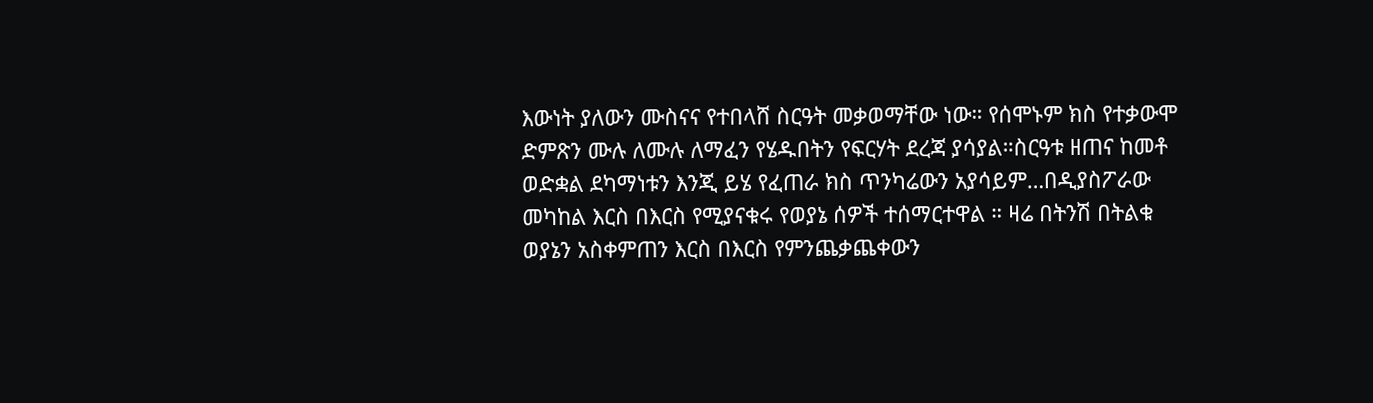እውነት ያለውን ሙስናና የተበላሸ ስርዓት መቃወማቸው ነው። የሰሞኑም ክስ የተቃውሞ ድምጽን ሙሉ ለሙሉ ለማፈን የሄዱበትን የፍርሃት ደረጃ ያሳያል።ስርዓቱ ዘጠና ከመቶ ወድቋል ደካማነቱን እንጂ ይሄ የፈጠራ ክስ ጥንካሬውን አያሳይም…በዲያስፖራው መካከል እርስ በእርስ የሚያናቁሩ የወያኔ ሰዎች ተሰማርተዋል ። ዛሬ በትንሽ በትልቁ ወያኔን አስቀምጠን እርስ በእርስ የምንጨቃጨቀውን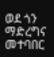ወደ ጎን ማድረግና መተባበር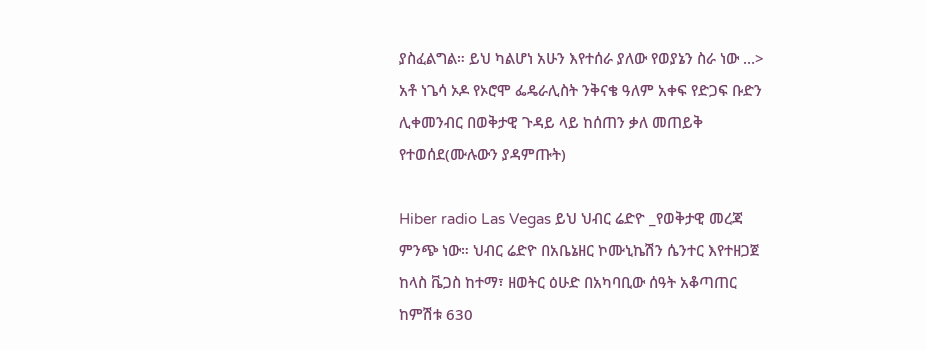ያስፈልግል። ይህ ካልሆነ አሁን እየተሰራ ያለው የወያኔን ስራ ነው …> አቶ ነጌሳ ኦዶ የኦሮሞ ፌዴራሊስት ንቅናቄ ዓለም አቀፍ የድጋፍ ቡድን ሊቀመንብር በወቅታዊ ጉዳይ ላይ ከሰጠን ቃለ መጠይቅ የተወሰደ(ሙሉውን ያዳምጡት)

Hiber radio Las Vegas ይህ ህብር ሬድዮ _የወቅታዊ መረጃ ምንጭ ነው። ህብር ሬድዮ በአቤኔዘር ኮሙኒኬሽን ሴንተር እየተዘጋጀ  ከላስ ቬጋስ ከተማ፣ ዘወትር ዕሁድ በአካባቢው ሰዓት አቆጣጠር ከምሽቱ 630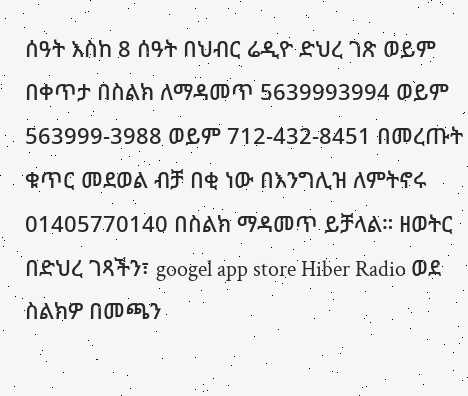ሰዓት እስከ 8 ሰዓት በህብር ሬዲዮ ድህረ ገጽ ወይም በቀጥታ በስልክ ለማዳመጥ 5639993994 ወይም 563999-3988 ወይም 712-432-8451 በመረጡት ቁጥር መደወል ብቻ በቂ ነው በእንግሊዝ ለምትኖሩ 01405770140 በስልክ ማዳመጥ ይቻላል። ዘወትር በድህረ ገጻችን፣ googel app store Hiber Radio ወደ ስልክዎ በመጫን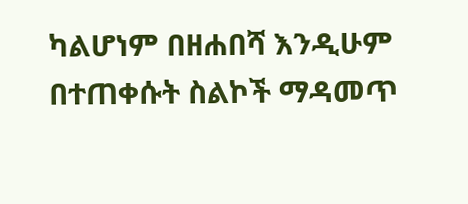ካልሆነም በዘሐበሻ እንዲሁም በተጠቀሱት ስልኮች ማዳመጥ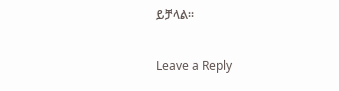ይቻላል።

Leave a Reply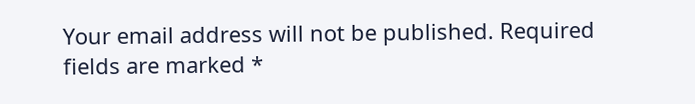Your email address will not be published. Required fields are marked *